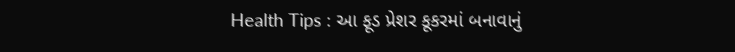Health Tips : આ ફૂડ પ્રેશર કૂકરમાં બનાવાનું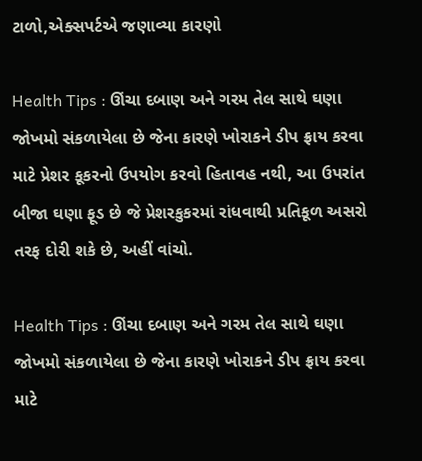ટાળો,એક્સપર્ટએ જણાવ્યા કારણો

Health Tips : ઊંચા દબાણ અને ગરમ તેલ સાથે ઘણા જોખમો સંકળાયેલા છે જેના કારણે ખોરાકને ડીપ ફ્રાય કરવા માટે પ્રેશર કૂકરનો ઉપયોગ કરવો હિતાવહ નથી, આ ઉપરાંત બીજા ઘણા ફૂડ છે જે પ્રેશરકુકરમાં રાંધવાથી પ્રતિકૂળ અસરો તરફ દોરી શકે છે, અહીં વાંચો.

Health Tips : ઊંચા દબાણ અને ગરમ તેલ સાથે ઘણા જોખમો સંકળાયેલા છે જેના કારણે ખોરાકને ડીપ ફ્રાય કરવા માટે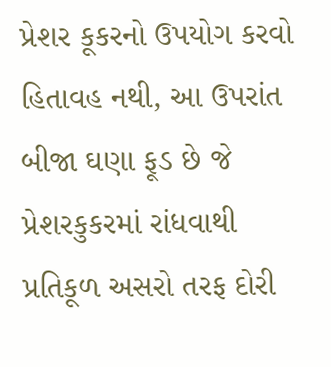પ્રેશર કૂકરનો ઉપયોગ કરવો હિતાવહ નથી, આ ઉપરાંત બીજા ઘણા ફૂડ છે જે પ્રેશરકુકરમાં રાંધવાથી પ્રતિકૂળ અસરો તરફ દોરી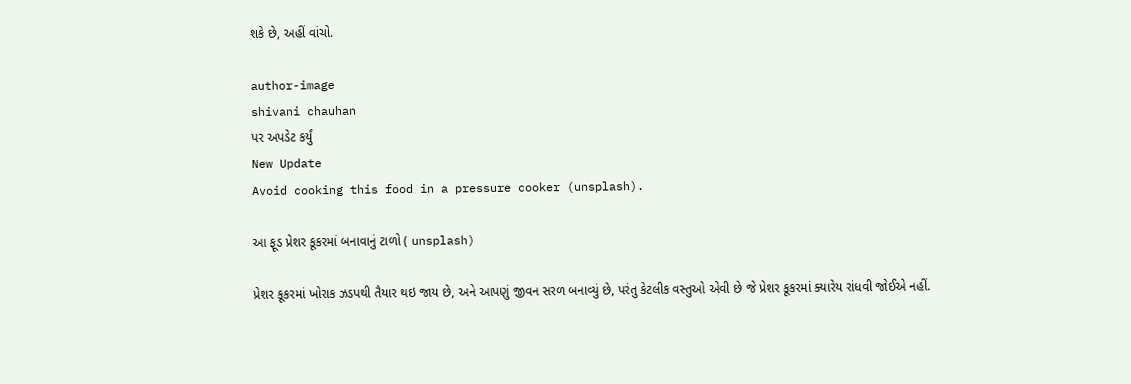શકે છે, અહીં વાંચો.

author-image
shivani chauhan
પર અપડેટ કર્યું
New Update
Avoid cooking this food in a pressure cooker (unsplash).

આ ફૂડ પ્રેશર કૂકરમાં બનાવાનું ટાળો ( unsplash)

પ્રેશર કૂકરમાં ખોરાક ઝડપથી તૈયાર થઇ જાય છે, અને આપણું જીવન સરળ બનાવ્યું છે, પરંતુ કેટલીક વસ્તુઓ એવી છે જે પ્રેશર કૂકરમાં ક્યારેય રાંધવી જોઈએ નહીં.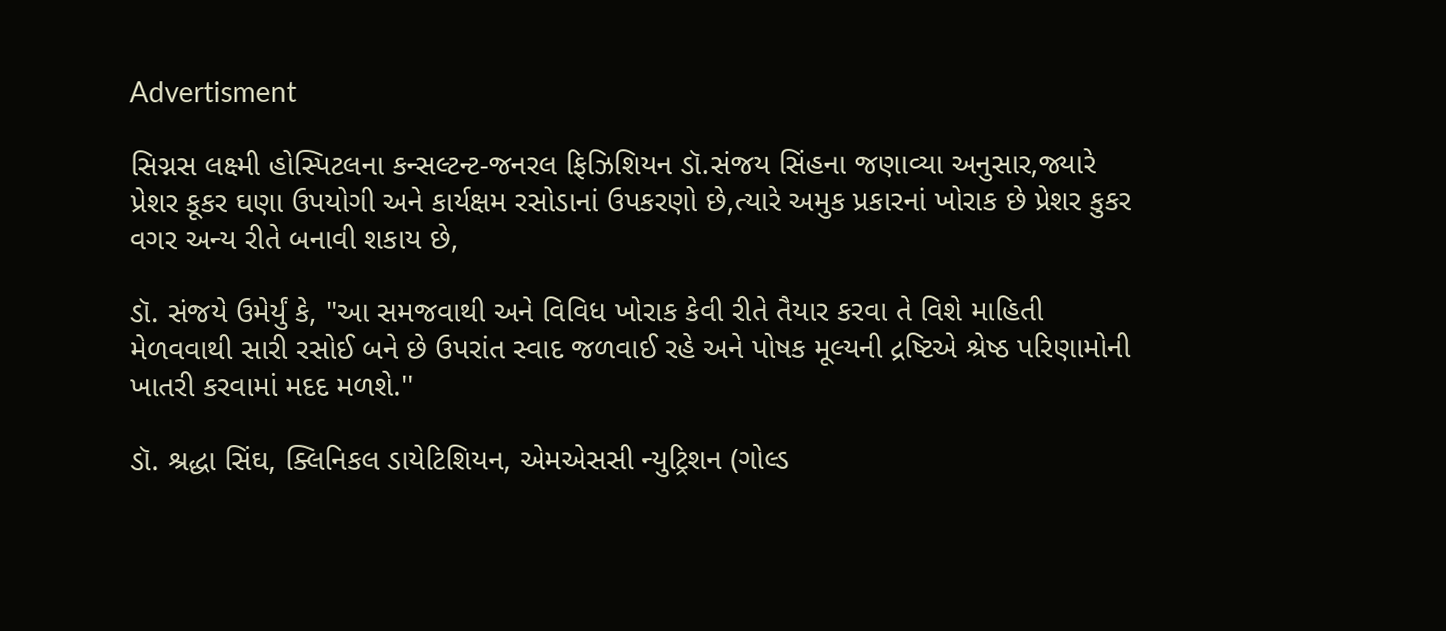Advertisment

સિગ્નસ લક્ષ્મી હોસ્પિટલના કન્સલ્ટન્ટ-જનરલ ફિઝિશિયન ડૉ.સંજય સિંહના જણાવ્યા અનુસાર,જ્યારે પ્રેશર કૂકર ઘણા ઉપયોગી અને કાર્યક્ષમ રસોડાનાં ઉપકરણો છે,ત્યારે અમુક પ્રકારનાં ખોરાક છે પ્રેશર કુકર વગર અન્ય રીતે બનાવી શકાય છે,

ડૉ. સંજયે ઉમેર્યું કે, "આ સમજવાથી અને વિવિધ ખોરાક કેવી રીતે તૈયાર કરવા તે વિશે માહિતી મેળવવાથી સારી રસોઈ બને છે ઉપરાંત સ્વાદ જળવાઈ રહે અને પોષક મૂલ્યની દ્રષ્ટિએ શ્રેષ્ઠ પરિણામોની ખાતરી કરવામાં મદદ મળશે.''

ડૉ. શ્રદ્ધા સિંઘ, ક્લિનિકલ ડાયેટિશિયન, એમએસસી ન્યુટ્રિશન (ગોલ્ડ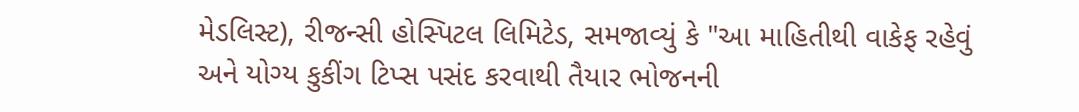મેડલિસ્ટ), રીજન્સી હોસ્પિટલ લિમિટેડ, સમજાવ્યું કે "આ માહિતીથી વાકેફ રહેવું અને યોગ્ય કુકીંગ ટિપ્સ પસંદ કરવાથી તૈયાર ભોજનની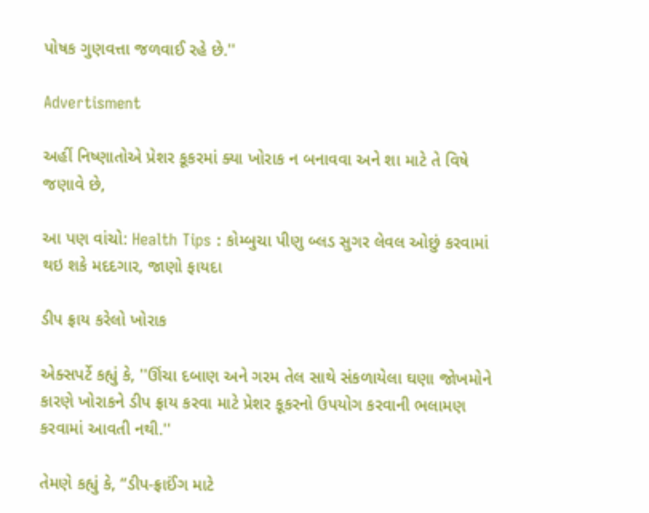પોષક ગુણવત્તા જળવાઈ રહે છે.''

Advertisment

અહીં નિષ્ણાતોએ પ્રેશર કૂકરમાં ક્યા ખોરાક ન બનાવવા અને શા માટે તે વિષે જણાવે છે,

આ પણ વાંચો: Health Tips : કોમ્બુચા પીણુ બ્લડ સુગર લેવલ ઓછું કરવામાં થઇ શકે મદદગાર, જાણો ફાયદા

ડીપ ફ્રાય કરેલો ખોરાક

એક્સપર્ટે કહ્યું કે, ''ઊંચા દબાણ અને ગરમ તેલ સાથે સંકળાયેલા ઘણા જોખમોને કારણે ખોરાકને ડીપ ફ્રાય કરવા માટે પ્રેશર કૂકરનો ઉપયોગ કરવાની ભલામણ કરવામાં આવતી નથી.''

તેમણે કહ્યું કે, “ડીપ-ફ્રાઈંગ માટે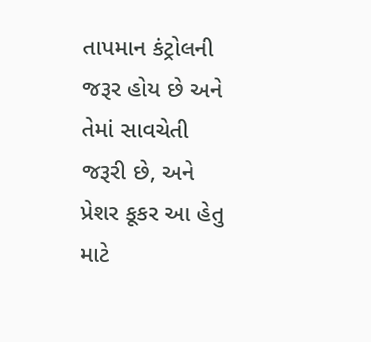તાપમાન કંટ્રોલની જરૂર હોય છે અને તેમાં સાવચેતી જરૂરી છે, અને પ્રેશર કૂકર આ હેતુ માટે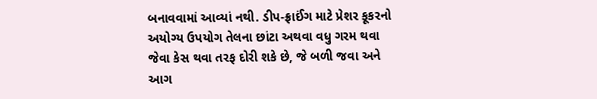બનાવવામાં આવ્યાં નથી. ડીપ-ફ્રાઈંગ માટે પ્રેશર કૂકરનો અયોગ્ય ઉપયોગ તેલના છાંટા અથવા વધુ ગરમ થવા જેવા કેસ થવા તરફ દોરી શકે છે, જે બળી જવા અને આગ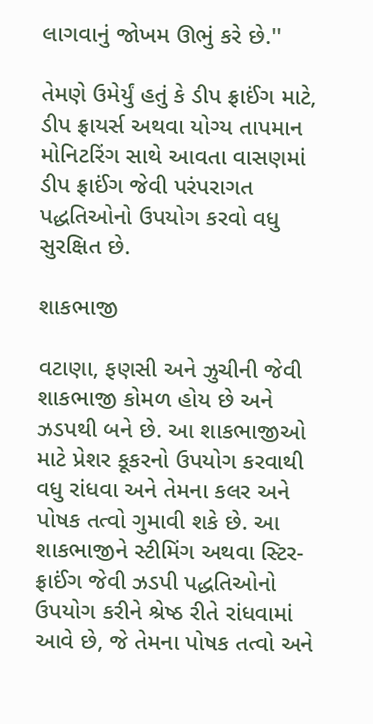લાગવાનું જોખમ ઊભું કરે છે.''

તેમણે ઉમેર્યું હતું કે ડીપ ફ્રાઈંગ માટે, ડીપ ફ્રાયર્સ અથવા યોગ્ય તાપમાન મોનિટરિંગ સાથે આવતા વાસણમાં ડીપ ફ્રાઈંગ જેવી પરંપરાગત પદ્ધતિઓનો ઉપયોગ કરવો વધુ સુરક્ષિત છે.

શાકભાજી

વટાણા, ફણસી અને ઝુચીની જેવી શાકભાજી કોમળ હોય છે અને ઝડપથી બને છે. આ શાકભાજીઓ માટે પ્રેશર કૂકરનો ઉપયોગ કરવાથી વધુ રાંધવા અને તેમના કલર અને પોષક તત્વો ગુમાવી શકે છે. આ શાકભાજીને સ્ટીમિંગ અથવા સ્ટિર-ફ્રાઈંગ જેવી ઝડપી પદ્ધતિઓનો ઉપયોગ કરીને શ્રેષ્ઠ રીતે રાંધવામાં આવે છે, જે તેમના પોષક તત્વો અને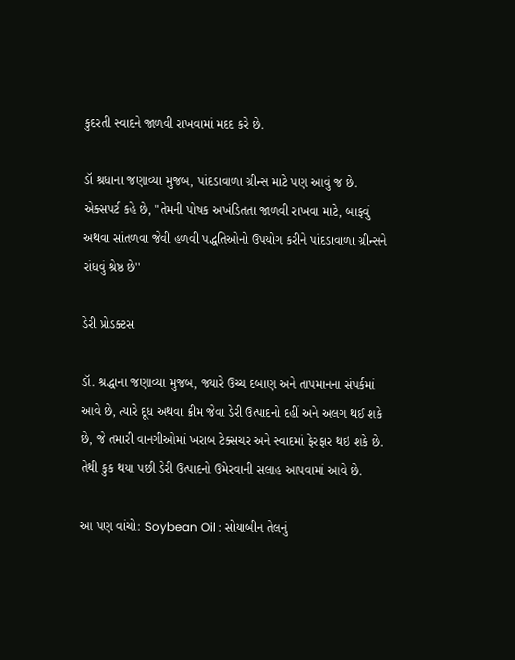કુદરતી સ્વાદને જાળવી રાખવામાં મદદ કરે છે.

ડૉ શ્રધાના જણાવ્યા મુજબ, પાંદડાવાળા ગ્રીન્સ માટે પણ આવું જ છે. એક્સપર્ટ કહે છે, "તેમની પોષક અખંડિતતા જાળવી રાખવા માટે, બાફવું અથવા સાંતળવા જેવી હળવી પદ્ધતિઓનો ઉપયોગ કરીને પાંદડાવાળા ગ્રીન્સને રાંધવું શ્રેષ્ઠ છે''

ડેરી પ્રોડક્ટસ

ડૉ. શ્રદ્ધાના જણાવ્યા મુજબ, જ્યારે ઉચ્ચ દબાણ અને તાપમાનના સંપર્કમાં આવે છે, ત્યારે દૂધ અથવા ક્રીમ જેવા ડેરી ઉત્પાદનો દહીં અને અલગ થઈ શકે છે, જે તમારી વાનગીઓમાં ખરાબ ટેક્સચર અને સ્વાદમાં ફેરફાર થઇ શકે છે. તેથી કુક થયા પછી ડેરી ઉત્પાદનો ઉમેરવાની સલાહ આપવામાં આવે છે.

આ પણ વાંચો: Soybean Oil : સોયાબીન તેલનું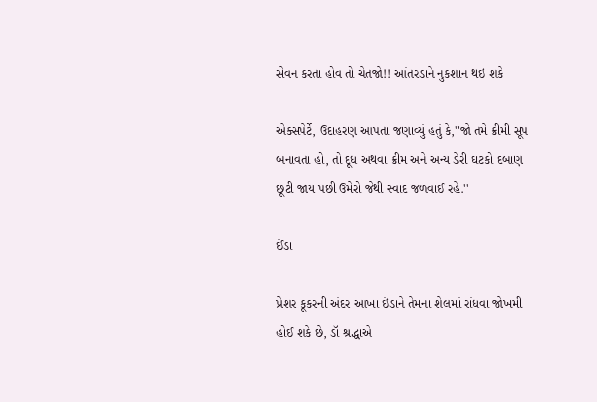સેવન કરતા હોવ તો ચેતજો!! આંતરડાને નુકશાન થઇ શકે

એક્સપેર્ટે, ઉદાહરણ આપતા જણાવ્યું હતું કે,"જો તમે ક્રીમી સૂપ બનાવતા હો, તો દૂધ અથવા ક્રીમ અને અન્ય ડેરી ઘટકો દબાણ છૂટી જાય પછી ઉમેરો જેથી સ્વાદ જળવાઈ રહે.''

ઈંડા

પ્રેશર કૂકરની અંદર આખા ઇંડાને તેમના શેલમાં રાંધવા જોખમી હોઈ શકે છે, ડૉ શ્રદ્ધાએ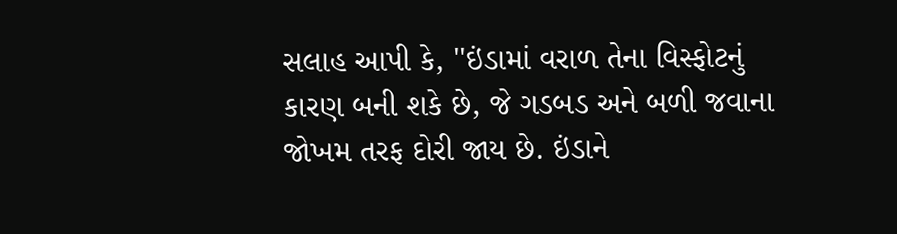સલાહ આપી કે, ''ઇંડામાં વરાળ તેના વિસ્ફોટનું કારણ બની શકે છે, જે ગડબડ અને બળી જવાના જોખમ તરફ દોરી જાય છે. ઇંડાને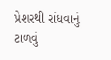પ્રેશરથી રાંધવાનું ટાળવું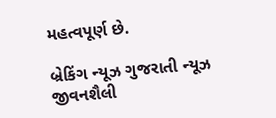મહત્વપૂર્ણ છે.

બ્રેકિંગ ન્યૂઝ ગુજરાતી ન્યૂઝ જીવનશૈલી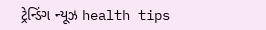ટ્રેન્ડિંગ ન્યૂઝ health tips